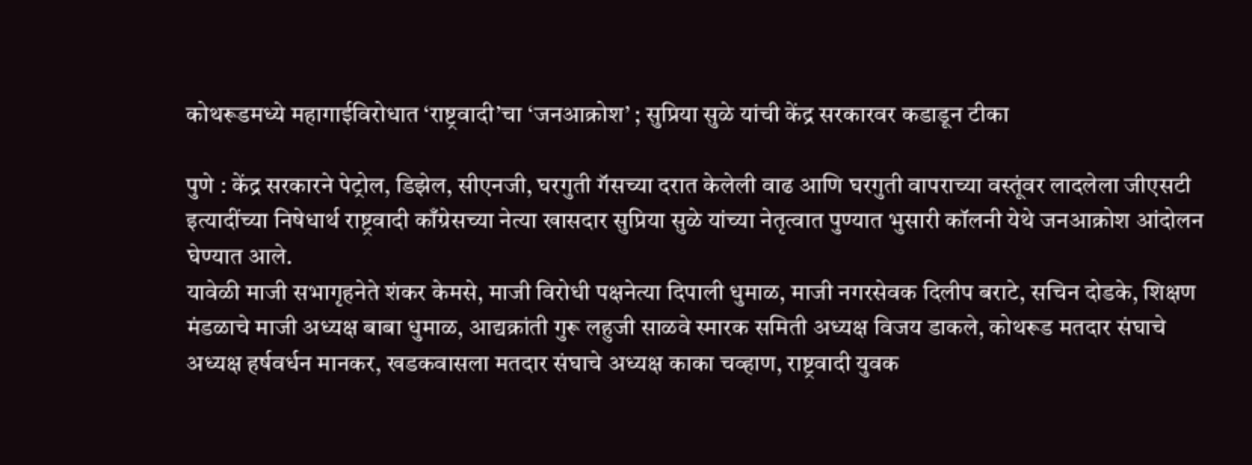कोथरूडमध्ये महागाईविरोधात ‘राष्ट्रवादी’चा ‘जनआक्रोश’ ; सुप्रिया सुळे यांची केंद्र सरकारवर कडाडून टीका

पुणे : केंद्र सरकारने पेट्रोल, डिझेल, सीएनजी, घरगुती गॅसच्या दरात केलेली वाढ आणि घरगुती वापराच्या वस्तूंवर लादलेला जीएसटी इत्यादींच्या निषेधार्थ राष्ट्रवादी काँग्रेसच्या नेत्या खासदार सुप्रिया सुळे यांच्या नेतृत्वात पुण्यात भुसारी कॉलनी येथे जनआक्रोश आंदोलन घेण्यात आले.
यावेळी माजी सभागृहनेते शंकर केमसे, माजी विरोधी पक्षनेत्या दिपाली धुमाळ, माजी नगरसेवक दिलीप बराटे, सचिन दोडके, शिक्षण मंडळाचे माजी अध्यक्ष बाबा धुमाळ, आद्यक्रांती गुरू लहुजी साळवे स्मारक समिती अध्यक्ष विजय डाकले, कोथरूड मतदार संघाचे अध्यक्ष हर्षवर्धन मानकर, खडकवासला मतदार संघाचे अध्यक्ष काका चव्हाण, राष्ट्रवादी युवक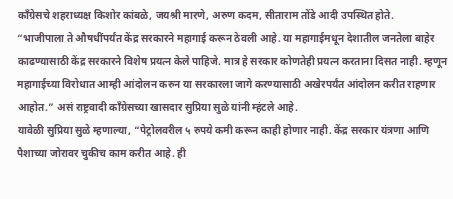काँग्रेसचे शहराध्यक्ष किशोर कांबळे, जयश्री मारणे, अरुण कदम, सीताराम तोंडे आदी उपस्थित होते.
“भाजीपाला ते औषधींपर्यंत केंद्र सरकारने महागाई करून ठेवली आहे. या महागाईमधून देशातील जनतेला बाहेर काढण्यासाठी केंद्र सरकारने विशेष प्रयत्न केले पाहिजे. मात्र हे सरकार कोणतेही प्रयत्न करताना दिसत नाही. म्हणून महागाईच्या विरोधात आम्ही आंदोलन करुन या सरकारला जागे करण्यासाठी अखेरपर्यंत आंदोलन करीत राहणार आहोत.” असं राष्ट्रवादी काँग्रेसच्या खासदार सुप्रिया सुळे यांनी म्हंटले आहे.
यावेळी सुप्रिया सुळे म्हणाल्या, “पेट्रोलवरील ५ रुपये कमी करून काही होणार नाही. केंद्र सरकार यंत्रणा आणि पैशाच्या जोरावर चुकीच काम करीत आहे. ही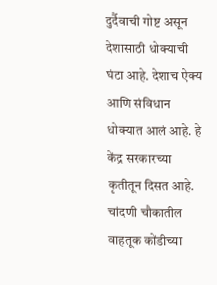दुर्दैवाची गोष्ट असून देशासाठी धोक्याची घंटा आहे. देशाच ऐक्य आणि संविधान धोक्यात आलं आहे. हे केंद्र सरकारच्या कृतीतून दिसत आहे. चांदणी चौकातील वाहतूक कोंडीच्या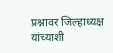प्रश्नावर जिल्हाध्यक्ष यांच्याशी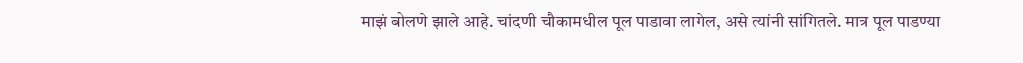माझं बोलणे झाले आहे. चांदणी चौकामधील पूल पाडावा लागेल, असे त्यांनी सांगितले. मात्र पूल पाडण्या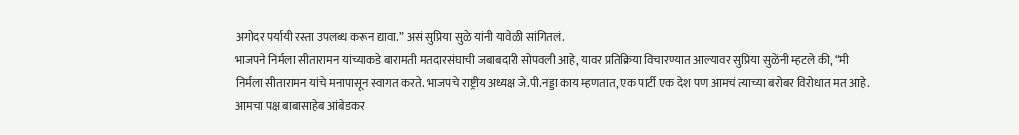अगोदर पर्यायी रस्ता उपलब्ध करून द्यावा.” असं सुप्रिया सुळे यांनी यावेळी सांगितलं.
भाजपने निर्मला सीतारामन यांच्याकडे बारामती मतदारसंघाची जबाबदारी सोपवली आहे, यावर प्रतिक्रिया विचारण्यात आल्यावर सुप्रिया सुळेंनी म्हटले की, “मी निर्मला सीतारामन यांचे मनापासून स्वागत करते. भाजपचे राष्ट्रीय अध्यक्ष जे.पी.नड्डा काय म्हणतात, एक पार्टी एक देश पण आमचं त्याच्या बरोबर विरोधात मत आहे. आमचा पक्ष बाबासाहेब आंबेडकर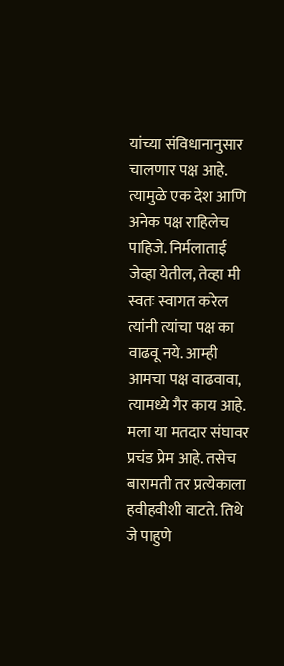यांच्या संविधानानुसार चालणार पक्ष आहे. त्यामुळे एक देश आणि अनेक पक्ष राहिलेच पाहिजे. निर्मलाताई जेव्हा येतील, तेव्हा मी स्वतः स्वागत करेल त्यांनी त्यांचा पक्ष का वाढवू नये. आम्ही आमचा पक्ष वाढवावा, त्यामध्ये गैर काय आहे. मला या मतदार संघावर प्रचंड प्रेम आहे. तसेच बारामती तर प्रत्येकाला हवीहवीशी वाटते. तिथे जे पाहुणे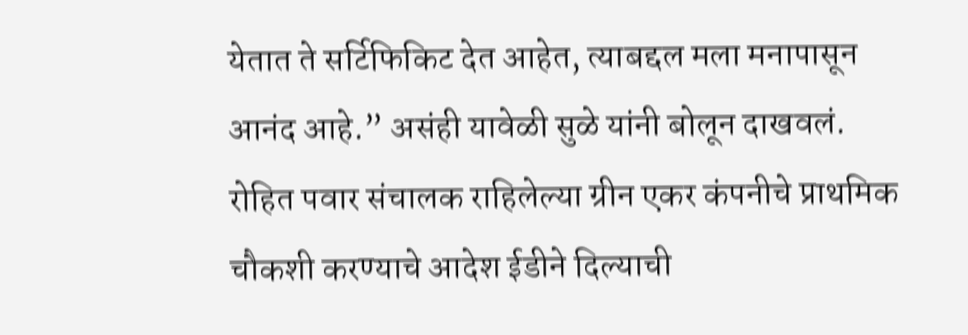येतात ते सर्टिफिकिट देत आहेत, त्याबद्दल मला मनापासून आनंद आहे.” असंही यावेळी सुळे यांनी बोलून दाखवलं.
रोहित पवार संचालक राहिलेल्या ग्रीन एकर कंपनीचे प्राथमिक चौकशी करण्याचे आदेश ईडीने दिल्याची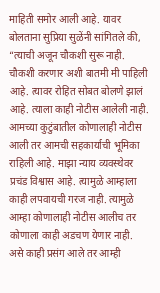माहिती समोर आली आहे. यावर बोलताना सुप्रिया सुळेंनी सांगितले की, “त्याची अजून चौकशी सुरू नाही. चौकशी करणार अशी बातमी मी पाहिली आहे. त्यावर रोहित सोबत बोलणे झालं आहे. त्याला काही नोटीस आलेली नाही. आमच्या कुटुंबातील कोणालाही नोटीस आली तर आमची सहकार्याची भूमिका राहिली आहे. माझा न्याय व्यवस्थेवर प्रचंड विश्वास आहे. त्यामुळे आम्हाला काही लपवायची गरज नाही. त्यामुळे आम्हा कोणालाही नोटीस आलीच तर कोणाला काही अडचण येणार नाही. असे काही प्रसंग आले तर आम्ही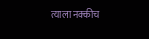त्याला नक्कीच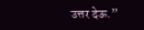उत्तर देऊ.”